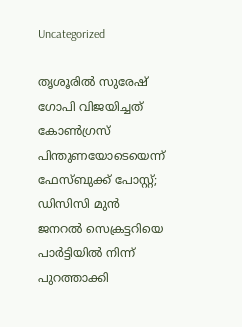Uncategorized

തൃശൂരിൽ സുരേഷ് ഗോപി വിജയിച്ചത് കോൺഗ്രസ് പിന്തുണയോടെയെന്ന് ഫേസ്ബുക്ക് പോസ്റ്റ്; ഡിസിസി മുൻ ജനറൽ സെക്രട്ടറിയെ പാർട്ടിയിൽ നിന്ന് പുറത്താക്കി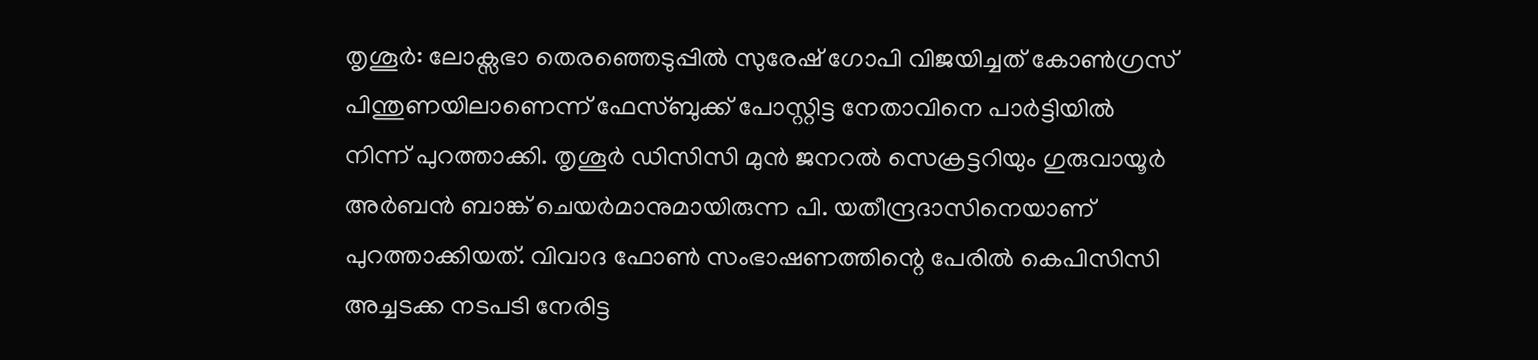തൃശൂർ: ലോക്സഭാ തെരഞ്ഞെടുപ്പിൽ സുരേഷ് ഗോപി വിജയിച്ചത് കോൺഗ്രസ് പിന്തുണയിലാണെന്ന് ഫേസ്ബുക്ക് പോസ്റ്റിട്ട നേതാവിനെ പാർട്ടിയിൽ നിന്ന് പുറത്താക്കി. തൃശൂർ ഡിസിസി മുൻ ജനറൽ സെക്രട്ടറിയും ഗുരുവായൂർ അർബൻ ബാങ്ക് ചെയർമാനുമായിരുന്ന പി. യതീന്ദ്രദാസിനെയാണ് പുറത്താക്കിയത്. വിവാദ ഫോൺ സംഭാഷണത്തിന്റെ പേരിൽ കെപിസിസി അച്ചടക്ക നടപടി നേരിട്ട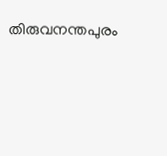തിരുവനന്തപുരം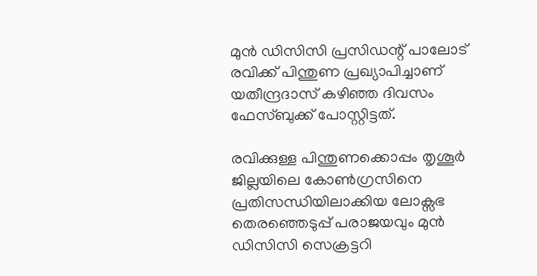മുൻ ഡിസിസി പ്രസിഡന്റ് പാലോട് രവിക്ക് പിന്തുണ പ്രഖ്യാപിച്ചാണ് യതീന്ദ്രദാസ് കഴിഞ്ഞ ദിവസം ഫേസ്ബുക്ക് പോസ്റ്റിട്ടത്.

രവിക്കുള്ള പിന്തുണക്കൊപ്പം തൃശൂർ ജില്ലയിലെ കോൺഗ്രസിനെ പ്രതിസന്ധിയിലാക്കിയ ലോക്സഭ തെരഞ്ഞെടുപ്പ് പരാജയവും മുൻ ഡിസിസി സെക്രട്ടറി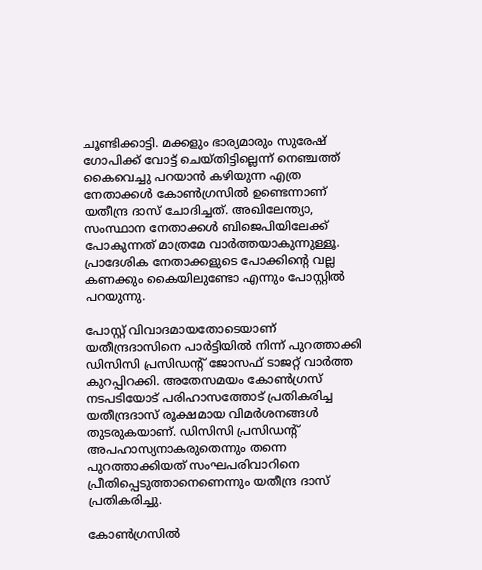ചൂണ്ടിക്കാട്ടി. മക്കളും ഭാര്യമാരും സുരേഷ് ഗോപിക്ക് വോട്ട് ചെയ്തിട്ടില്ലെന്ന് നെഞ്ചത്ത് കൈവെച്ചു പറയാൻ കഴിയുന്ന എത്ര നേതാക്കൾ കോൺഗ്രസിൽ ഉണ്ടെന്നാണ് യതീന്ദ്ര ദാസ് ചോദിച്ചത്. അഖിലേന്ത്യാ, സംസ്ഥാന നേതാക്കൾ ബിജെപിയിലേക്ക് പോകുന്നത് മാത്രമേ വാർത്തയാകുന്നുള്ളൂ. പ്രാദേശിക നേതാക്കളുടെ പോക്കിന്റെ വല്ല കണക്കും കൈയിലുണ്ടോ എന്നും പോസ്റ്റിൽ പറയുന്നു.

പോസ്റ്റ് വിവാദമായതോടെയാണ് യതീന്ദ്രദാസിനെ പാർട്ടിയിൽ നിന്ന് പുറത്താക്കി ഡിസിസി പ്രസിഡന്റ് ജോസഫ് ടാജറ്റ് വാർത്ത കുറപ്പിറക്കി. അതേസമയം കോൺഗ്രസ് നടപടിയോട് പരിഹാസത്തോട് പ്രതികരിച്ച യതീന്ദ്രദാസ് രൂക്ഷമായ വിമർശനങ്ങൾ തുടരുകയാണ്. ഡിസിസി പ്രസിഡന്റ് അപഹാസ്യനാകരുതെന്നും തന്നെ പുറത്താക്കിയത് സംഘപരിവാറിനെ പ്രീതിപ്പെടുത്താനെണെന്നും യതീന്ദ്ര ദാസ് പ്രതികരിച്ചു.

കോൺഗ്രസിൽ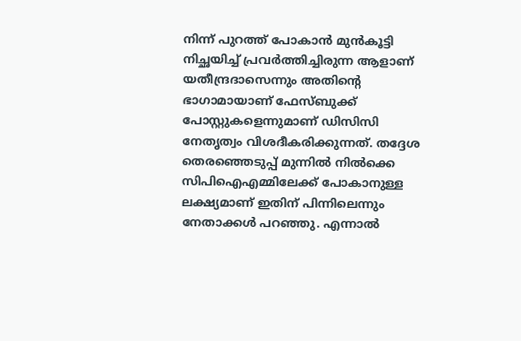നിന്ന് പുറത്ത് പോകാൻ മുൻകൂട്ടി നിച്ഛയിച്ച് പ്രവർത്തിച്ചിരുന്ന ആളാണ് യതീന്ദ്രദാസെന്നും അതിന്റെ ഭാഗാമായാണ് ഫേസ്ബുക്ക് പോസ്റ്റുകളെന്നുമാണ് ഡിസിസി നേതൃത്വം വിശദീകരിക്കുന്നത്. തദ്ദേശ തെരഞ്ഞെടുപ്പ് മുന്നിൽ നിൽക്കെ സിപിഐഎമ്മിലേക്ക് പോകാനുള്ള ലക്ഷ്യമാണ് ഇതിന് പിന്നിലെന്നും നേതാക്കൾ പറഞ്ഞു. എന്നാൽ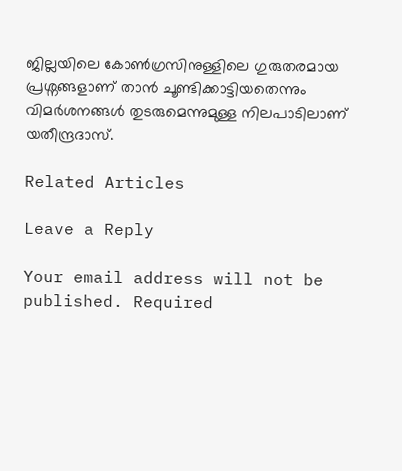ജില്ലയിലെ കോൺഗ്രസിനുള്ളിലെ ഗുരുതരമായ പ്രശ്നങ്ങളാണ് താൻ ചൂണ്ടിക്കാട്ടിയതെന്നും വിമർശനങ്ങൾ തുടരുമെന്നുമുള്ള നിലപാടിലാണ് യതീന്ദ്രദാസ്.

Related Articles

Leave a Reply

Your email address will not be published. Required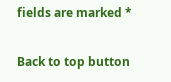fields are marked *

Back to top button